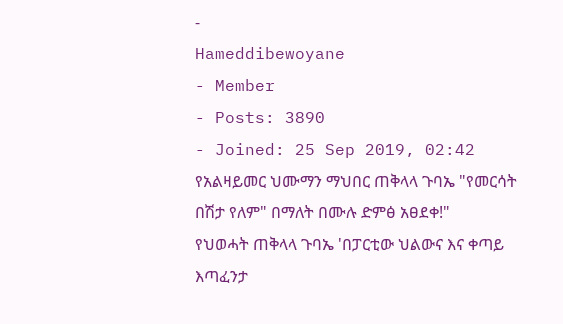-
Hameddibewoyane
- Member
- Posts: 3890
- Joined: 25 Sep 2019, 02:42
የአልዛይመር ህሙማን ማህበር ጠቅላላ ጉባኤ "የመርሳት በሽታ የለም" በማለት በሙሉ ድምፅ አፀደቀ!"
የህወሓት ጠቅላላ ጉባኤ 'በፓርቲው ህልውና እና ቀጣይ እጣፈንታ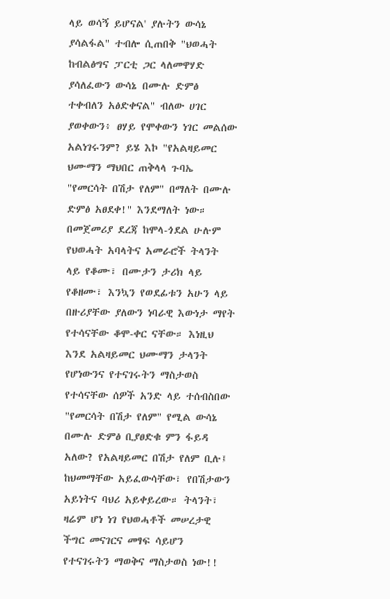ላይ ወሳኝ ይሆናል' ያሉትን ውሳኔ ያሳልፋል" ተብሎ ሲጠበቅ "ህወሓት ከብልፅግና ፓርቲ ጋር ላለመዋሃድ ያሳለፈውን ውሳኔ በሙሉ ድምፅ ተቀብለን አፅድቀናል" ብለው ሀገር ያወቀውን፥ ፀሃይ የሞቀውን ነገር መልሰው አልነገሩንም? ይሄ እኮ "የአልዛይመር ህሙማን ማህበር ጠቅላላ ጉባኤ "የመርሳት በሽታ የለም" በማለት በሙሉ ድምፅ አፀደቀ!" እንደማለት ነው። በመጀመሪያ ደረጃ ከሞላ-ጎደል ሁሉም የህወሓት አባላትና አመራሮች ትላንት ላይ የቆሙ፣ በሙታን ታሪክ ላይ የቆዘሙ፣ እንኳን የወደፊቱን አሁን ላይ በዙሪያቸው ያለውን ነባራዊ እውነታ ማየት የተሳናቸው ቆሞ-ቀር ናቸው። እነዚህ እንደ አልዛይመር ህሙማን ታላንት የሆነውንና የተናገሩትን ማስታወስ የተሳናቸው ሰዎች አንድ ላይ ተሰብስበው "የመርሳት በሽታ የለም" የሚል ውሳኔ በሙሉ ድምፅ ቢያፀድቁ ምን ፋይዳ አለው? የአልዛይመር በሽታ የለም ቢሉ፤ ከህመማቸው አይፈውሳቸው፣ የበሽታውን አይነትና ባህሪ አይቀይረው። ትላንት፣ ዛሬም ሆነ ነገ የህወሓቶች መሠረታዊ ችግር መናገርና መፃፍ ሳይሆን የተናገሩትን ማወቅና ማስታወስ ነው!!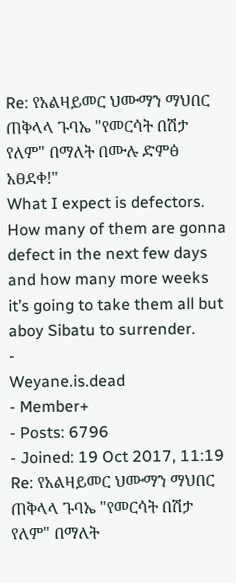Re: የአልዛይመር ህሙማን ማህበር ጠቅላላ ጉባኤ "የመርሳት በሽታ የለም" በማለት በሙሉ ድምፅ አፀደቀ!"
What I expect is defectors. How many of them are gonna defect in the next few days and how many more weeks it’s going to take them all but aboy Sibatu to surrender.
-
Weyane.is.dead
- Member+
- Posts: 6796
- Joined: 19 Oct 2017, 11:19
Re: የአልዛይመር ህሙማን ማህበር ጠቅላላ ጉባኤ "የመርሳት በሽታ የለም" በማለት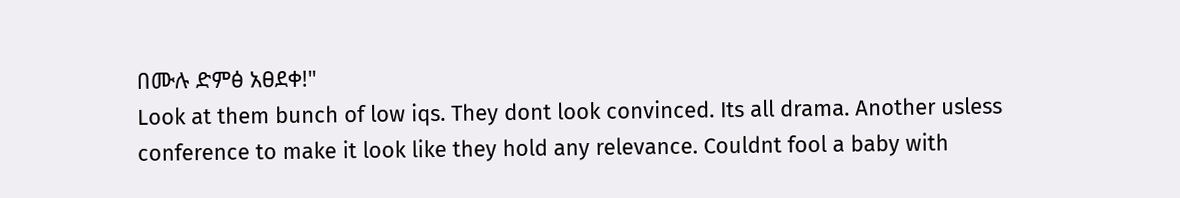በሙሉ ድምፅ አፀደቀ!"
Look at them bunch of low iqs. They dont look convinced. Its all drama. Another usless conference to make it look like they hold any relevance. Couldnt fool a baby with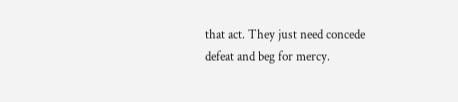that act. They just need concede defeat and beg for mercy.